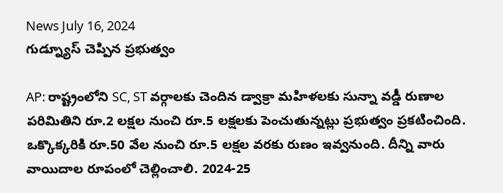News July 16, 2024
గుడ్న్యూస్ చెప్పిన ప్రభుత్వం

AP: రాష్ట్రంలోని SC, ST వర్గాలకు చెందిన డ్వాక్రా మహిళలకు సున్నా వడ్డీ రుణాల పరిమితిని రూ.2 లక్షల నుంచి రూ.5 లక్షలకు పెంచుతున్నట్లు ప్రభుత్వం ప్రకటించింది. ఒక్కొక్కరికి రూ.50 వేల నుంచి రూ.5 లక్షల వరకు రుణం ఇవ్వనుంది. దీన్ని వారు వాయిదాల రూపంలో చెల్లించాలి. 2024-25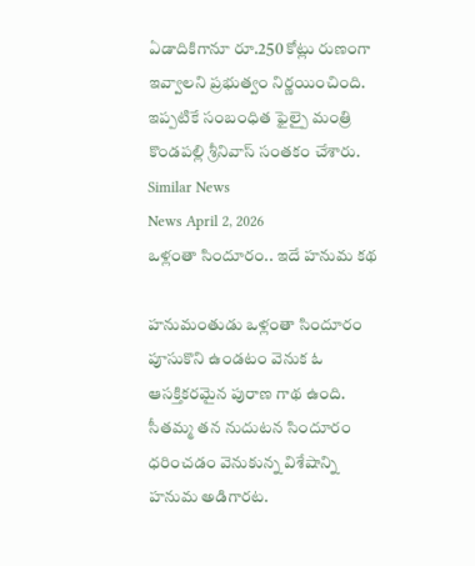ఏడాదికిగానూ రూ.250 కోట్లు రుణంగా ఇవ్వాలని ప్రభుత్వం నిర్ణయించింది. ఇప్పటికే సంబంధిత ఫైల్పై మంత్రి కొండపల్లి శ్రీనివాస్ సంతకం చేశారు.
Similar News
News April 2, 2026
ఒళ్లంతా సిందూరం.. ఇదే హనుమ కథ

హనుమంతుడు ఒళ్లంతా సిందూరం పూసుకొని ఉండటం వెనుక ఓ ఆసక్తికరమైన పురాణ గాథ ఉంది. సీతమ్మ తన నుదుటన సిందూరం ధరించడం వెనుకున్న విశేషాన్ని హనుమ అడిగారట.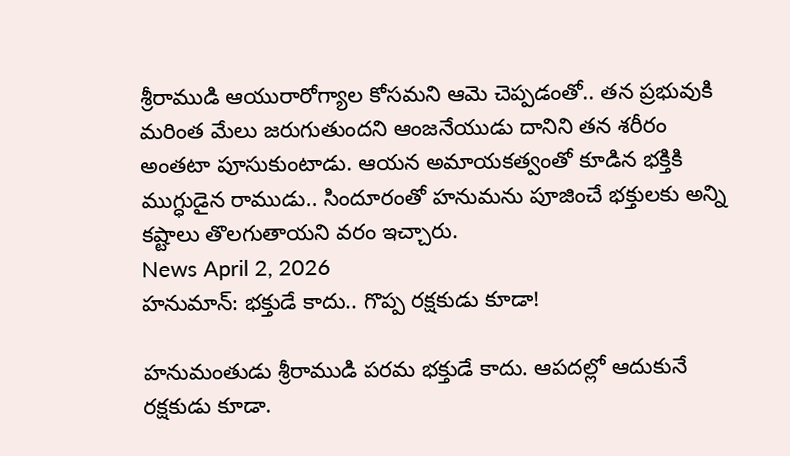శ్రీరాముడి ఆయురారోగ్యాల కోసమని ఆమె చెప్పడంతో.. తన ప్రభువుకి మరింత మేలు జరుగుతుందని ఆంజనేయుడు దానిని తన శరీరం అంతటా పూసుకుంటాడు. ఆయన అమాయకత్వంతో కూడిన భక్తికి ముగ్ధుడైన రాముడు.. సిందూరంతో హనుమను పూజించే భక్తులకు అన్ని కష్టాలు తొలగుతాయని వరం ఇచ్చారు.
News April 2, 2026
హనుమాన్: భక్తుడే కాదు.. గొప్ప రక్షకుడు కూడా!

హనుమంతుడు శ్రీరాముడి పరమ భక్తుడే కాదు. ఆపదల్లో ఆదుకునే రక్షకుడు కూడా.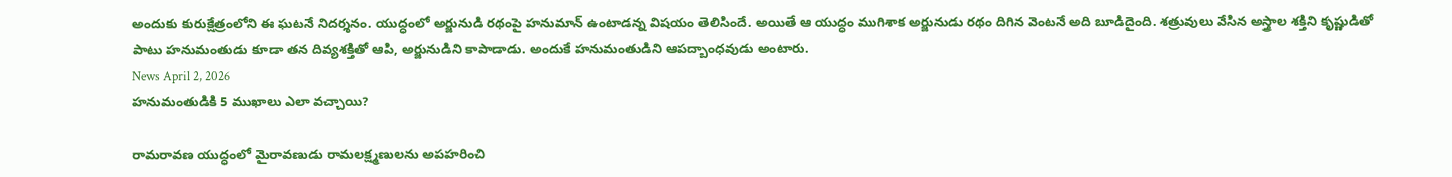అందుకు కురుక్షేత్రంలోని ఈ ఘటనే నిదర్శనం. యుద్ధంలో అర్జునుడి రథంపై హనుమాన్ ఉంటాడన్న విషయం తెలిసిందే. అయితే ఆ యుద్ధం ముగిశాక అర్జునుడు రథం దిగిన వెంటనే అది బూడిదైంది. శత్రువులు వేసిన అస్త్రాల శక్తిని కృష్ణుడితో పాటు హనుమంతుడు కూడా తన దివ్యశక్తితో ఆపి, అర్జునుడిని కాపాడాడు. అందుకే హనుమంతుడిని ఆపద్బాంధవుడు అంటారు.
News April 2, 2026
హనుమంతుడికి 5 ముఖాలు ఎలా వచ్చాయి?

రామరావణ యుద్ధంలో మైరావణుడు రామలక్ష్మణులను అపహరించి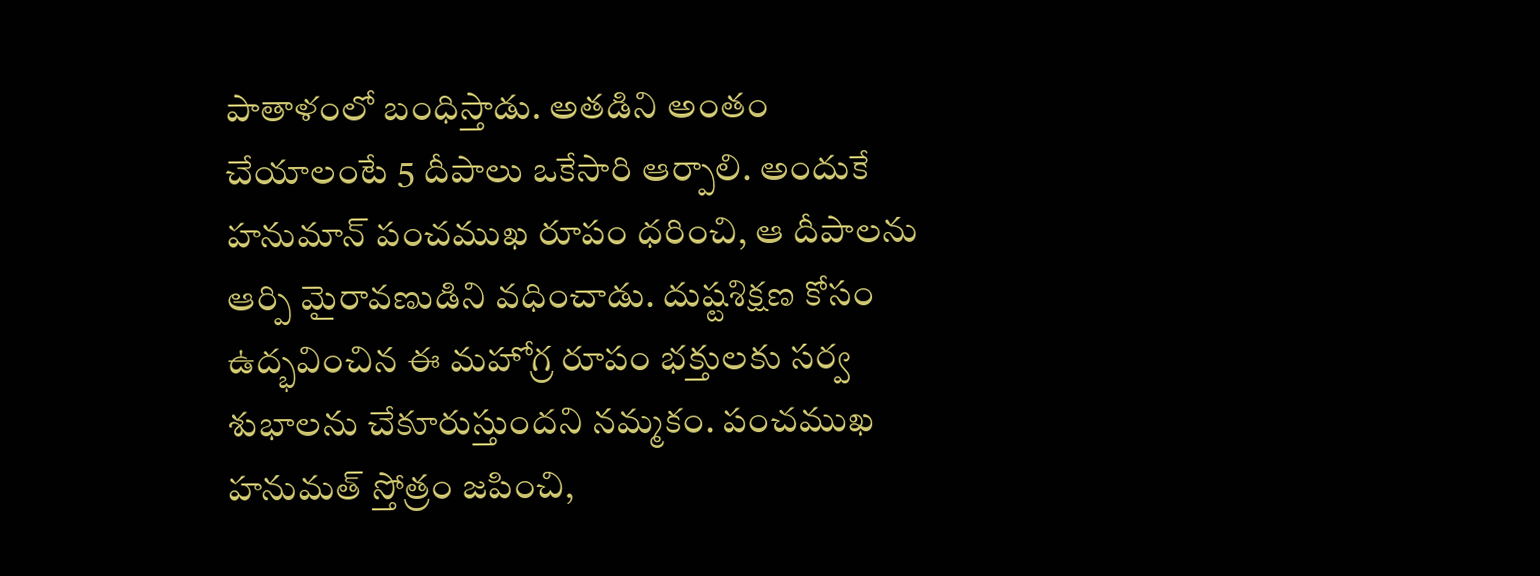పాతాళంలో బంధిస్తాడు. అతడిని అంతం చేయాలంటే 5 దీపాలు ఒకేసారి ఆర్పాలి. అందుకే హనుమాన్ పంచముఖ రూపం ధరించి, ఆ దీపాలను ఆర్పి మైరావణుడిని వధించాడు. దుష్టశిక్షణ కోసం ఉద్భవించిన ఈ మహోగ్ర రూపం భక్తులకు సర్వ శుభాలను చేకూరుస్తుందని నమ్మకం. పంచముఖ హనుమత్ స్తోత్రం జపించి,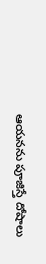ఆయనను పూజిస్తే దోషాలు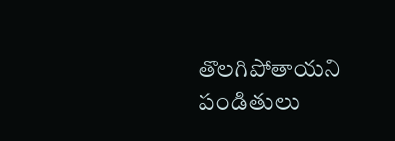తొలగిపోతాయని పండితులు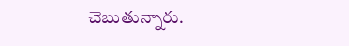చెబుతున్నారు.